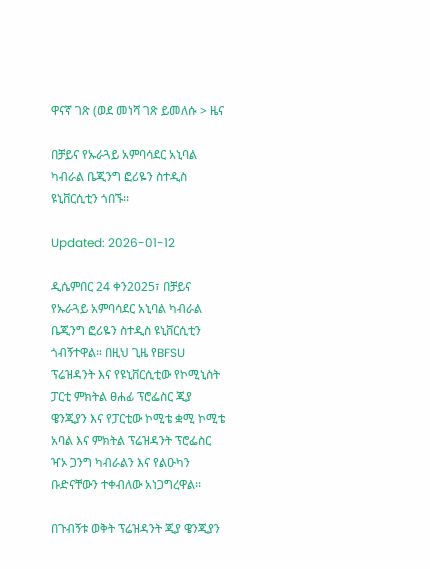ዋናኛ ገጽ (ወደ መነሻ ገጽ ይመለሱ > ዜና

በቻይና የኡራጓይ አምባሳደር አኒባል ካብራል ቤጂንግ ፎሪዬን ስተዲስ ዩኒቨርሲቲን ጎበኙ፡፡

Updated: 2026-01-12

ዲሴምበር 24 ቀን2025፣ በቻይና የኡራጓይ አምባሳደር አኒባል ካብራል ቤጂንግ ፎሪዬን ስተዲስ ዩኒቨርሲቲን ጎብኝተዋል። በዚህ ጊዜ የBFSU ፕሬዝዳንት እና የዩኒቨርሲቲው የኮሚኒስት ፓርቲ ምክትል ፀሐፊ ፕሮፌስር ጂያ ዌንጂያን እና የፓርቲው ኮሚቴ ቋሚ ኮሚቴ አባል እና ምክትል ፕሬዝዳንት ፕሮፌስር ዣኦ ጋንግ ካብራልን እና የልዑካን ቡድናቸውን ተቀብለው አነጋግረዋል፡፡

በጉብኝቱ ወቅት ፕሬዝዳንት ጂያ ዌንጂያን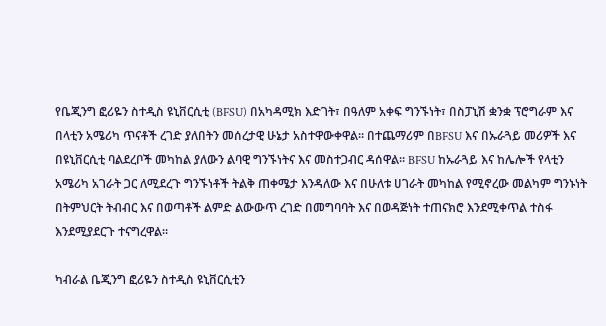የቤጂንግ ፎሪዬን ስተዲስ ዩኒቨርሲቲ (BFSU) በአካዳሚክ እድገት፣ በዓለም አቀፍ ግንኙነት፣ በስፓኒሽ ቋንቋ ፕሮግራም እና በላቲን አሜሪካ ጥናቶች ረገድ ያለበትን መሰረታዊ ሁኔታ አስተዋውቀዋል። በተጨማሪም በBFSU እና በኡራጓይ መሪዎች እና በዩኒቨርሲቲ ባልደረቦች መካከል ያለውን ልባዊ ግንኙነትና እና መስተጋብር ዳሰዋል። BFSU ከኡራጓይ እና ከሌሎች የላቲን አሜሪካ አገራት ጋር ለሚደረጉ ግንኙነቶች ትልቅ ጠቀሜታ እንዳለው እና በሁለቱ ሀገራት መካከል የሚኖረው መልካም ግንኑነት በትምህርት ትብብር እና በወጣቶች ልምድ ልውውጥ ረገድ በመግባባት እና በወዳጅነት ተጠናክሮ እንደሚቀጥል ተስፋ እንደሚያደርጉ ተናግረዋል።

ካብራል ቤጂንግ ፎሪዬን ስተዲስ ዩኒቨርሲቲን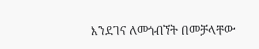እንደገና ለመጎብኘት በመቻላቸው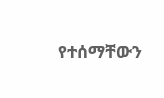የተሰማቸውን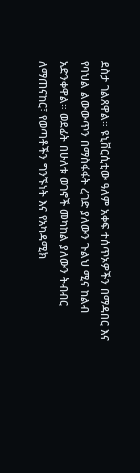ደስታ ገልጸዋል። ዩኒቨርሲቲው ዓለም አቀፍ ተሰጥኦዎችን በማዳበር እና የባህል ልውውጥን በማስፋፋት ረገድ ያለውን ጉልህ ሚና ከልብ አድንቀዋል። ወደፊት በሁለቱ ወገኖች መካከል ያለውን ትብብር ለማጠናከር፣ የወጣቶችን ግንኙነት እና የአካዳሚክ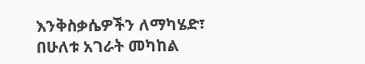እንቅስቃሴዎችን ለማካሄድ፣ በሁለቱ አገራት መካከል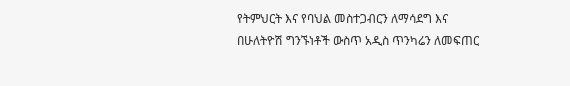የትምህርት እና የባህል መስተጋብርን ለማሳደግ እና በሁለትዮሽ ግንኙነቶች ውስጥ አዲስ ጥንካሬን ለመፍጠር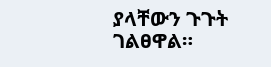ያላቸውን ጉጉት ገልፀዋል።